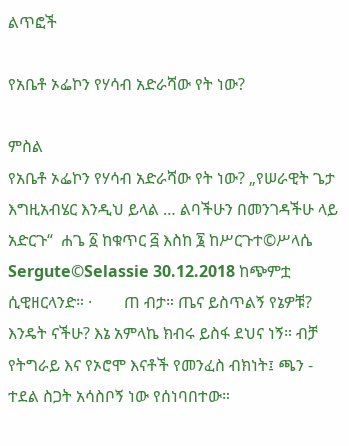ልጥፎች

የአቤቶ ኦፌኮን የሃሳብ አድራሻው የት ነው?

ምስል
የአቤቶ ኦፌኮን የሃሳብ አድራሻው የት ነው? „የሠራዊት ጌታ እግዚአብሄር እንዲህ ይላል … ልባችሁን በመንገዳችሁ ላይ አድርጉ“  ሐጌ ፩ ከቁጥር ፭ እስከ ፮ ከሥርጉተ©ሥላሴ Sergute©Selassie 30.12.2018 ከጭምቷ ሲዊዘርላንድ። ·        ጠ ብታ። ጤና ይስጥልኝ የኔዎቹ? እንዴት ናችሁ? እኔ አምላኬ ክብሩ ይስፋ ደህና ነኝ። ብቻ የትግራይ እና የኦሮሞ እናቶች የመንፈስ ብክነት፤ ጫን - ተደል ስጋት አሳስቦኝ ነው የሰነባበተው።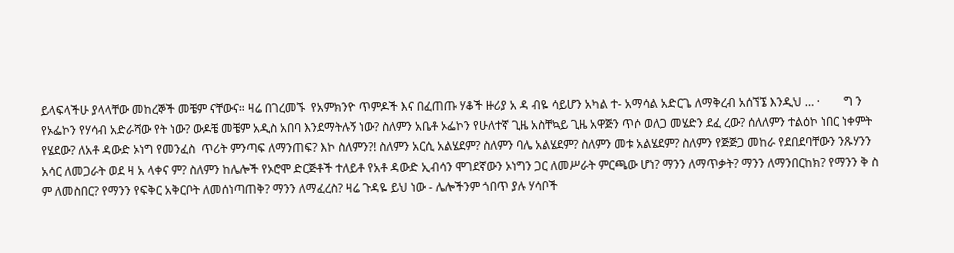ይላፍላችሁ ያላላቸው መከረኞች መቼም ናቸውና። ዛሬ በገረመኙ  የአምክንዮ ጥምዶች እና በፈጠጡ ሃቆች ዙሪያ አ ዳ ብዬ ሳይሆን አካል ተ- አማሳል አድርጌ ለማቅረብ አሰኘኜ እንዲህ … ·        ግ ን የኦፌኮን የሃሳብ አድራሻው የት ነው? ውዶቼ መቼም አዲስ አበባ እንደማትሉኝ ነው? ስለምን አቤቶ ኦፌኮን የሁለተኛ ጊዜ አስቸኳይ ጊዜ አዋጅን ጥሶ ወለጋ መሄድን ደፈ ረው? ሰለለምን ተልዕኮ ነበር ነቀምት የሄደው? ለአቶ ዳውድ ኦነግ የመንፈስ  ጥሪት ምንጣፍ ለማንጠፍ? እኮ ስለምን?! ስለምን አርሲ አልሄደም? ስለምን ባሌ አልሄደም? ስለምን መቱ አልሄደም? ስለምን የጅጅጋ መከራ የደበደባቸውን ንጹሃንን አሳር ለመጋራት ወደ ዛ አ ላቀና ም? ስለምን ከሌሎች የኦሮሞ ድርጅቶች ተለይቶ የአቶ ዳውድ ኢብሳን ሞገደኛውን ኦነግን ጋር ለመሥራት ምርጫው ሆነ? ማንን ለማጥቃት? ማንን ለማንበርከክ? የማንን ቅ ስ ም ለመስበር? የማንን የፍቅር አቅርቦት ለመሰነጣጠቅ? ማንን ለማፈረስ? ዛሬ ጉዳዬ ይህ ነው - ሌሎችንም ጎበጥ ያሉ ሃሳቦች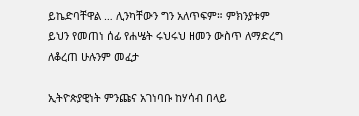ይኬድባቸዋል … ሊንካቸውን ግን አለጥፍም። ምክንያቱም ይህን የመጠነ ሰፊ የሐሤት ሩህሩህ ዘመን ውስጥ ለማድረግ ለቆረጠ ሁሉንም መፈታ

ኢትዮጵያዊነት ምንጩና አገነባቡ ከሃሳብ በላይ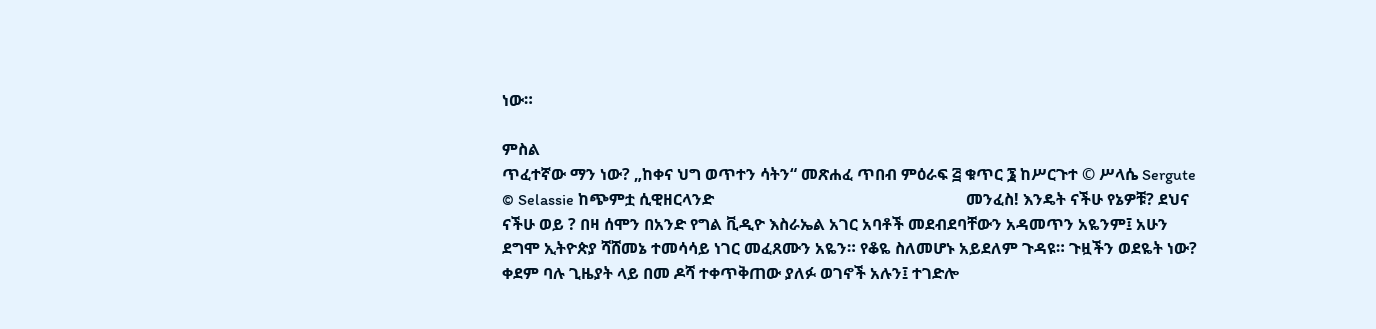ነው።

ምስል
ጥፈተኛው ማን ነው? „ከቀና ህግ ወጥተን ሳትን“ መጽሐፈ ጥበብ ምዕራፍ ፭ ቁጥር ፮ ከሥርጉተ © ሥላሴ Sergute © Selassie ከጭምቷ ሲዊዘርላንድ                                                               መንፈስ! እንዴት ናችሁ የኔዎቹ? ደህና ናችሁ ወይ ? በዛ ሰሞን በአንድ የግል ቪዲዮ እስራኤል አገር አባቶች መደብደባቸውን አዳመጥን አዬንም፤ አሁን ደግሞ ኢትዮጵያ ሻሸመኔ ተመሳሳይ ነገር መፈጸሙን አዬን። የቆዬ ስለመሆኑ አይደለም ጉዳዩ። ጉዟችን ወደዬት ነው? ቀደም ባሉ ጊዜያት ላይ በመ ዶሻ ተቀጥቅጠው ያለፉ ወገኖች አሉን፤ ተገድሎ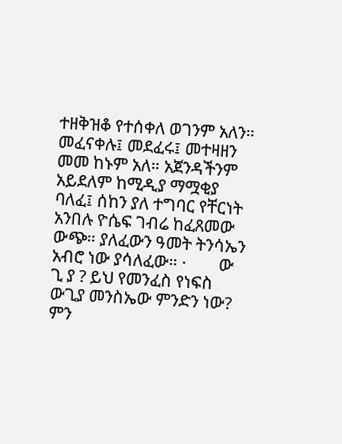ተዘቅዝቆ የተሰቀለ ወገንም አለን። መፈናቀሉ፤ መደፈሩ፤ መተዛዘን መመ ከኑም አለ። አጀንዳችንም አይደለም ከሚዲያ ማሟቂያ ባለፈ፤ ሰከን ያለ ተግባር የቸርነት አንበሉ ዮሴፍ ገብሬ ከፈጸመው ውጭ። ያለፈውን ዓመት ትንሳኤን አብሮ ነው ያሳለፈው። ·        ው ጊ ያ ? ይህ የመንፈስ የነፍስ ውጊያ መንስኤው ምንድን ነው? ምን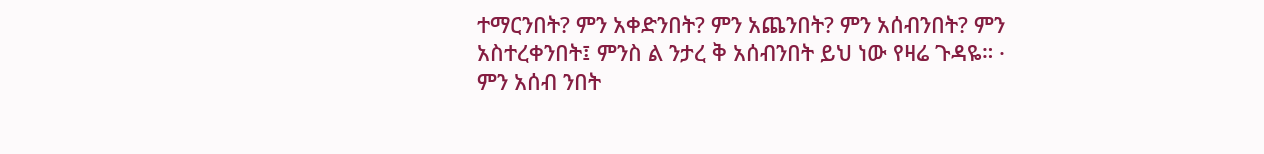ተማርንበት? ምን አቀድንበት? ምን አጨንበት? ምን አሰብንበት? ምን አስተረቀንበት፤ ምንስ ል ንታረ ቅ አሰብንበት ይህ ነው የዛሬ ጉዳዬ። ·        ምን አሰብ ንበት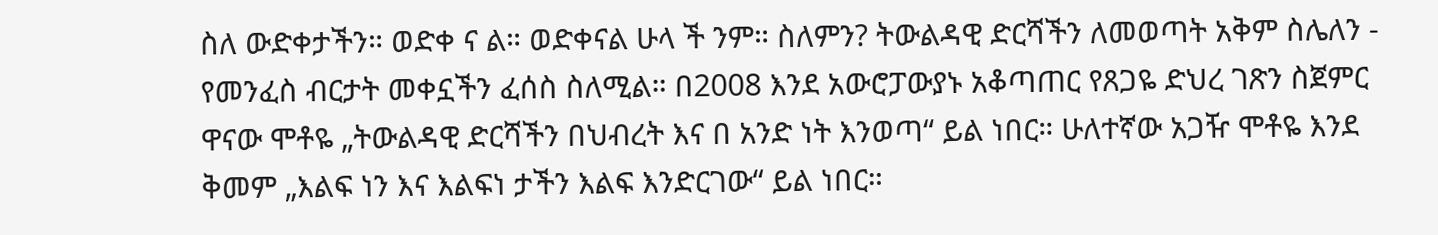ስለ ውድቀታችን። ወድቀ ና ል። ወድቀናል ሁላ ች ንም። ስለምን? ትውልዳዊ ድርሻችን ለመወጣት አቅም ስሌለን - የመንፈስ ብርታት መቀኗችን ፈሰስ ስለሚል። በ2008 እንደ አውሮፓውያኑ አቆጣጠር የጸጋዬ ድህረ ገጽን ስጀምር ዋናው ሞቶዬ „ትውልዳዊ ድርሻችን በህብረት እና በ አንድ ነት እንወጣ“ ይል ነበር። ሁለተኛው አጋዥ ሞቶዬ እንደ ቅመም „እልፍ ነን እና እልፍነ ታችን እልፍ እንድርገው“ ይል ነበር።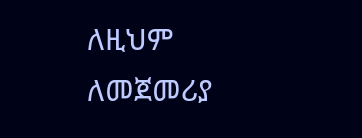ለዚህም ለመጀመሪያ